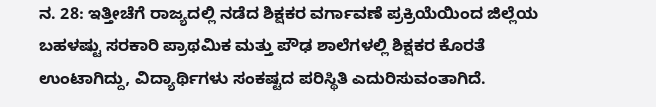ನ. 28: ಇತ್ತೀಚೆಗೆ ರಾಜ್ಯದಲ್ಲಿ ನಡೆದ ಶಿಕ್ಷಕರ ವರ್ಗಾವಣೆ ಪ್ರಕ್ರಿಯೆಯಿಂದ ಜಿಲ್ಲೆಯ ಬಹಳಷ್ಟು ಸರಕಾರಿ ಪ್ರಾಥಮಿಕ ಮತ್ತು ಪೌಢ ಶಾಲೆಗಳಲ್ಲಿ ಶಿಕ್ಷಕರ ಕೊರತೆ ಉಂಟಾಗಿದ್ದು, ವಿದ್ಯಾರ್ಥಿಗಳು ಸಂಕಷ್ಟದ ಪರಿಸ್ಥಿತಿ ಎದುರಿಸುವಂತಾಗಿದೆ.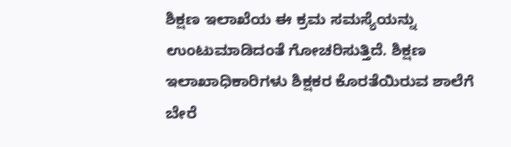ಶಿಕ್ಷಣ ಇಲಾಖೆಯ ಈ ಕ್ರಮ ಸಮಸ್ಯೆಯನ್ನು ಉಂಟುಮಾಡಿದಂತೆ ಗೋಚರಿಸುತ್ತಿದೆ. ಶಿಕ್ಷಣ ಇಲಾಖಾಧಿಕಾರಿಗಳು ಶಿಕ್ಷಕರ ಕೊರತೆಯಿರುವ ಶಾಲೆಗೆ ಬೇರೆ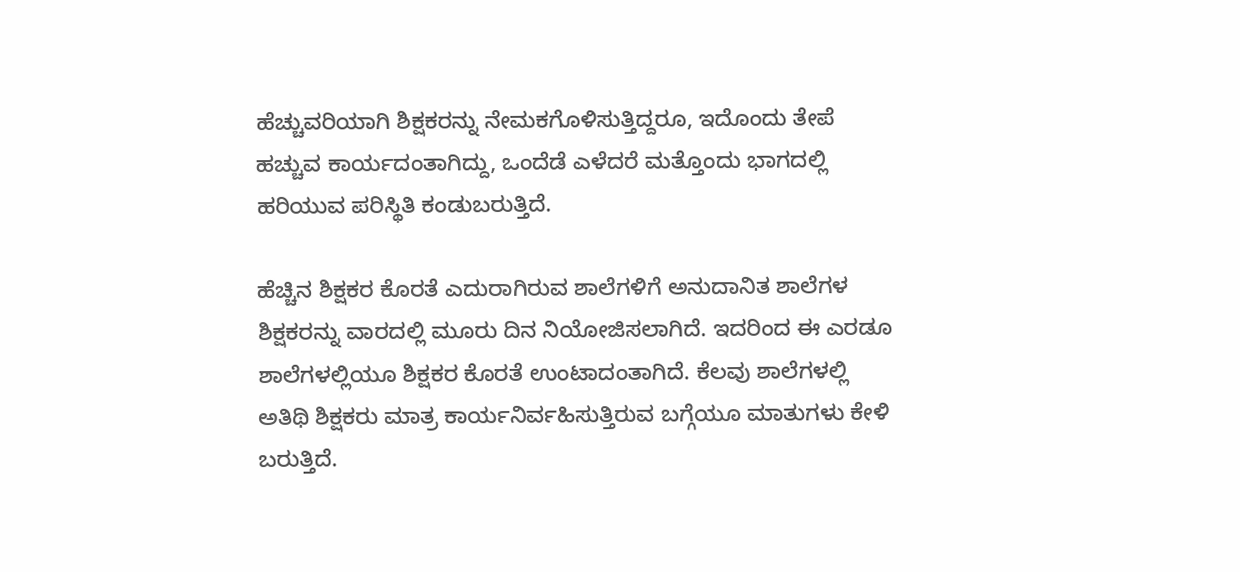ಹೆಚ್ಚುವರಿಯಾಗಿ ಶಿಕ್ಷಕರನ್ನು ನೇಮಕಗೊಳಿಸುತ್ತಿದ್ದರೂ, ಇದೊಂದು ತೇಪೆ ಹಚ್ಚುವ ಕಾರ್ಯದಂತಾಗಿದ್ದು, ಒಂದೆಡೆ ಎಳೆದರೆ ಮತ್ತೊಂದು ಭಾಗದಲ್ಲಿ ಹರಿಯುವ ಪರಿಸ್ಥಿತಿ ಕಂಡುಬರುತ್ತಿದೆ.

ಹೆಚ್ಚಿನ ಶಿಕ್ಷಕರ ಕೊರತೆ ಎದುರಾಗಿರುವ ಶಾಲೆಗಳಿಗೆ ಅನುದಾನಿತ ಶಾಲೆಗಳ ಶಿಕ್ಷಕರನ್ನು ವಾರದಲ್ಲಿ ಮೂರು ದಿನ ನಿಯೋಜಿಸಲಾಗಿದೆ. ಇದರಿಂದ ಈ ಎರಡೂ ಶಾಲೆಗಳಲ್ಲಿಯೂ ಶಿಕ್ಷಕರ ಕೊರತೆ ಉಂಟಾದಂತಾಗಿದೆ. ಕೆಲವು ಶಾಲೆಗಳಲ್ಲಿ ಅತಿಥಿ ಶಿಕ್ಷಕರು ಮಾತ್ರ ಕಾರ್ಯನಿರ್ವಹಿಸುತ್ತಿರುವ ಬಗ್ಗೆಯೂ ಮಾತುಗಳು ಕೇಳಿ ಬರುತ್ತಿದೆ.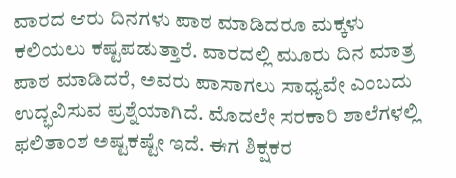ವಾರದ ಆರು ದಿನಗಳು ಪಾಠ ಮಾಡಿದರೂ ಮಕ್ಕಳು ಕಲಿಯಲು ಕಷ್ಟಪಡುತ್ತಾರೆ. ವಾರದಲ್ಲಿ ಮೂರು ದಿನ ಮಾತ್ರ ಪಾಠ ಮಾಡಿದರೆ, ಅವರು ಪಾಸಾಗಲು ಸಾಧ್ಯವೇ ಎಂಬದು ಉದ್ಭವಿಸುವ ಪ್ರಶ್ನೆಯಾಗಿದೆ. ಮೊದಲೇ ಸರಕಾರಿ ಶಾಲೆಗಳಲ್ಲಿ ಫಲಿತಾಂಶ ಅಷ್ಟಕಷ್ಟೇ ಇದೆ. ಈಗ ಶಿಕ್ಷಕರ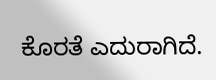ಕೊರತೆ ಎದುರಾಗಿದೆ.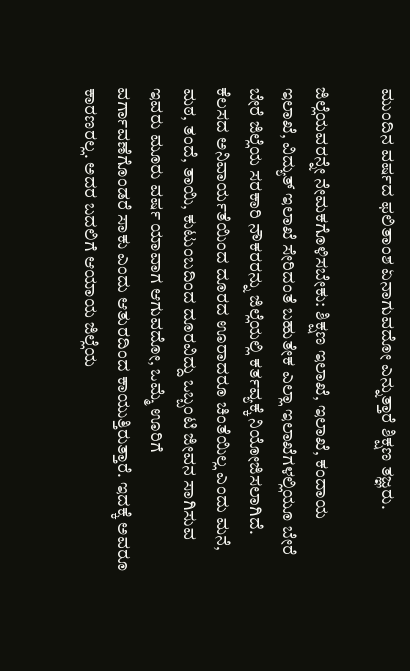ಮುಂದಿನ ವರ್ಷದ ಫಲಿತಾಂಶ ಏನಾಗುವದೋ ಎನ್ನುತ್ತಾರೆ ಶಿಕ್ಷಣ ತಜ್ಞರು.

ಜಿಲ್ಲೆಯವರನ್ನೇ ನೇಮಕಗೊಳಿಸಬೇಕು: ಶಿಕ್ಷಣ ಇಲಾಖೆ, ಇಲಾಖೆ, ಕಂದಾಯ ಇಲಾಖೆ, ವಿದ್ಯುತ್ ಇಲಾಖೆ ಸೇರಿದಂತೆ ಬಹುತೇಕ ಎಲ್ಲಾ ಇಲಾಖೆಗಳಲ್ಲಿಯೂ ಬೇರೆ ಬೇರೆ ಜಿಲ್ಲೆಯ ಸರಕಾರಿ ನೌಕರರನ್ನು ಜಿಲ್ಲೆಯಲ್ಲಿ ಕರ್ತವ್ಯಕ್ಕೆ ನಿಯೋಜಿಸಲಾಗಿದೆ. ಕೆಲಸದ ಅನಿವಾರ್ಯತೆಯಿಂದ ದೂರದ ಊರಾದರೂ ಚಿಂತೆಯಿಲ್ಲ ಎಂದು ಮನೆ, ಮಠ, ತಂದೆ, ತಾಯಿ, ಕುಟುಂಬದಿಂದ ದೂರವಿದ್ದು ಒಬ್ಬಂಟಿ ಜೀವನ ಸಾಗಿಸುವ ಇವರು ಮೂರು ವರ್ಷ ಯಾವಾಗ ಆಗುವದೋ, ಒಮ್ಮೆ ಊರಿಗೆ ವರ್ಗಾವಣೆಗೊಂಡರೆ ಸಾಕು ಎಂದು ಆತುರದಿಂದ ಕಾಯುತ್ತಿರುತ್ತಾರೆ. ಇದಕ್ಕೆ ಅವರೂ ಕಾರಣರಲ್ಲ. ಅದರ ಬದಲಿಗೆ ಆಯಾಯ ಜಿಲ್ಲೆಯ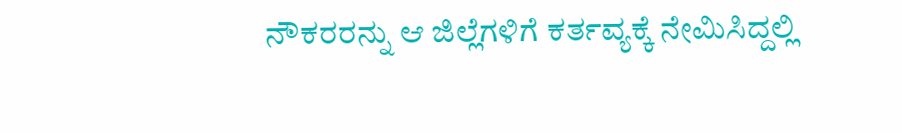ನೌಕರರನ್ನು ಆ ಜಿಲ್ಲೆಗಳಿಗೆ ಕರ್ತವ್ಯಕ್ಕೆ ನೇಮಿಸಿದ್ದಲ್ಲಿ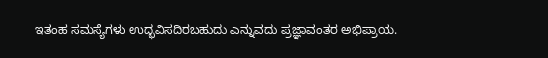ಇತಂಹ ಸಮಸ್ಯೆಗಳು ಉದ್ಭವಿಸದಿರಬಹುದು ಎನ್ನುವದು ಪ್ರಜ್ಞಾವಂತರ ಅಭಿಪ್ರಾಯ.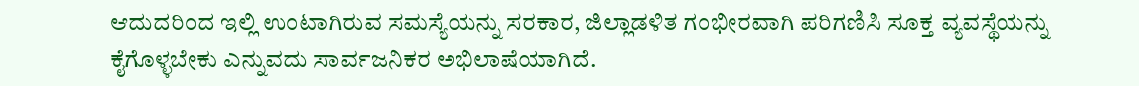ಆದುದರಿಂದ ಇಲ್ಲಿ ಉಂಟಾಗಿರುವ ಸಮಸ್ಯೆಯನ್ನು ಸರಕಾರ, ಜಿಲ್ಲಾಡಳಿತ ಗಂಭೀರವಾಗಿ ಪರಿಗಣಿಸಿ ಸೂಕ್ತ ವ್ಯವಸ್ಥೆಯನ್ನು ಕೈಗೊಳ್ಳಬೇಕು ಎನ್ನುವದು ಸಾರ್ವಜನಿಕರ ಅಭಿಲಾಷೆಯಾಗಿದೆ.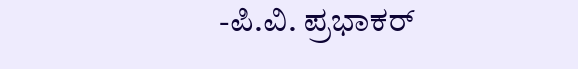-ಪಿ.ವಿ. ಪ್ರಭಾಕರ್